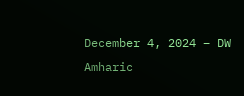December 4, 2024 – DW Amharic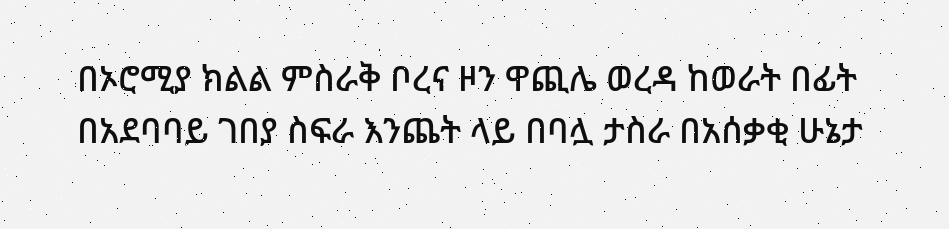በኦሮሚያ ክልል ምስራቅ ቦረና ዞን ዋጪሌ ወረዳ ከወራት በፊት በአደባባይ ገበያ ስፍራ እንጨት ላይ በባሏ ታስራ በአሰቃቂ ሁኔታ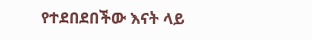የተደበደበችው እናት ላይ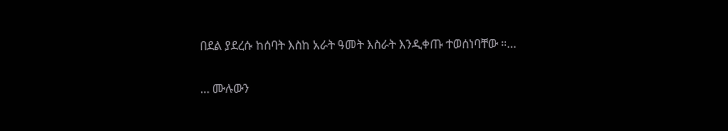በደል ያደረሱ ከሰባት እስከ አራት ዓመት እስራት እንዲቀጡ ተወሰነባቸው ።…

… ሙሉውን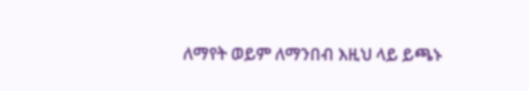ለማየት ወይም ለማንበብ እዚህ ላይ ይጫኑ